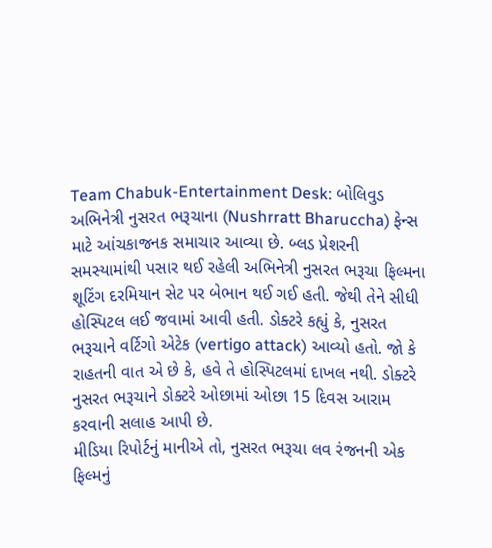Team Chabuk-Entertainment Desk: બોલિવુડ અભિનેત્રી નુસરત ભરૂચાના (Nushrratt Bharuccha) ફેન્સ માટે આંચકાજનક સમાચાર આવ્યા છે. બ્લડ પ્રેશરની સમસ્યામાંથી પસાર થઈ રહેલી અભિનેત્રી નુસરત ભરૂચા ફિલ્મના શૂટિંગ દરમિયાન સેટ પર બેભાન થઈ ગઈ હતી. જેથી તેને સીધી હોસ્પિટલ લઈ જવામાં આવી હતી. ડોક્ટરે કહ્યું કે, નુસરત ભરૂચાને વર્ટિગો એટેક (vertigo attack) આવ્યો હતો. જો કે રાહતની વાત એ છે કે, હવે તે હોસ્પિટલમાં દાખલ નથી. ડોક્ટરે નુસરત ભરૂચાને ડોક્ટરે ઓછામાં ઓછા 15 દિવસ આરામ કરવાની સલાહ આપી છે.
મીડિયા રિપોર્ટનું માનીએ તો, નુસરત ભરૂચા લવ રંજનની એક ફિલ્મનું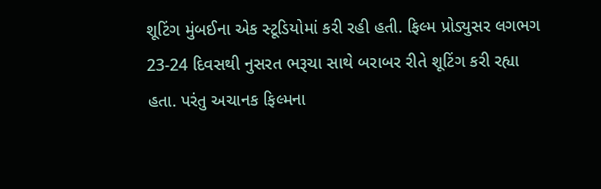શૂટિંગ મુંબઈના એક સ્ટૂડિયોમાં કરી રહી હતી. ફિલ્મ પ્રોડ્યુસર લગભગ 23-24 દિવસથી નુસરત ભરૂચા સાથે બરાબર રીતે શૂટિંગ કરી રહ્યા હતા. પરંતુ અચાનક ફિલ્મના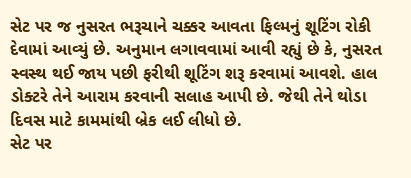સેટ પર જ નુસરત ભરૂચાને ચક્કર આવતા ફિલ્મનું શૂટિંગ રોકી દેવામાં આવ્યું છે. અનુમાન લગાવવામાં આવી રહ્યું છે કે, નુસરત સ્વસ્થ થઈ જાય પછી ફરીથી શૂટિંગ શરૂ કરવામાં આવશે. હાલ ડોક્ટરે તેને આરામ કરવાની સલાહ આપી છે. જેથી તેને થોડા દિવસ માટે કામમાંથી બ્રેક લઈ લીધો છે.
સેટ પર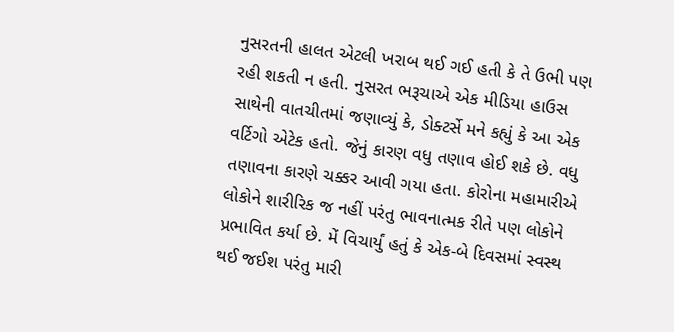નુસરતની હાલત એટલી ખરાબ થઈ ગઈ હતી કે તે ઉભી પણ રહી શકતી ન હતી. નુસરત ભરૂચાએ એક મીડિયા હાઉસ સાથેની વાતચીતમાં જણાવ્યું કે, ડોક્ટર્સે મને કહ્યું કે આ એક વર્ટિગો એટેક હતો. જેનું કારણ વધુ તણાવ હોઈ શકે છે. વધુ તણાવના કારણે ચક્કર આવી ગયા હતા. કોરોના મહામારીએ લોકોને શારીરિક જ નહીં પરંતુ ભાવનાત્મક રીતે પણ લોકોને પ્રભાવિત કર્યા છે. મેં વિચાર્યું હતું કે એક-બે દિવસમાં સ્વસ્થ થઈ જઈશ પરંતુ મારી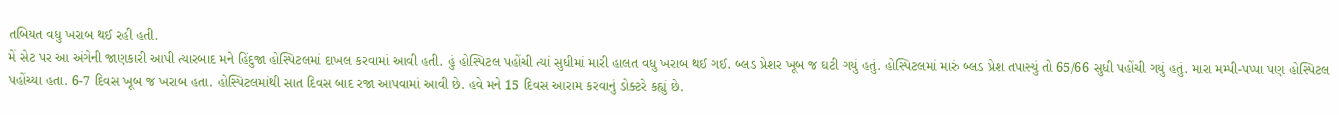તબિયત વધુ ખરાબ થઈ રહી હતી.
મેં સેટ પર આ અંગેની જાણકારી આપી ત્યારબાદ મને હિંદુજા હોસ્પિટલમાં દાખલ કરવામાં આવી હતી. હું હોસ્પિટલ પહોંચી ત્યાં સુધીમાં મારી હાલત વધુ ખરાબ થઈ ગઈ. બ્લડ પ્રેશર ખૂબ જ ઘટી ગયું હતું. હોસ્પિટલમાં મારું બ્લડ પ્રેશ તપાસ્યું તો 65/66 સુધી પહોંચી ગયું હતું. મારા મમ્પી-પપ્પા પણ હોસ્પિટલ પહોંચ્યા હતા. 6-7 દિવસ ખૂબ જ ખરાબ હતા. હોસ્પિટલમાંથી સાત દિવસ બાદ રજા આપવામાં આવી છે. હવે મને 15 દિવસ આરામ કરવાનું ડોક્ટરે કહ્યું છે.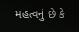મહત્વનું છે કે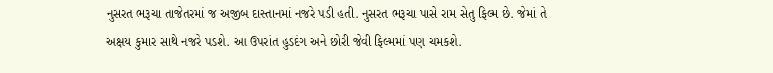નુસરત ભરૂચા તાજેતરમાં જ અજીબ દાસ્તાનમાં નજરે પડી હતી. નુસરત ભરૂચા પાસે રામ સેતુ ફિલ્મ છે. જેમાં તે અક્ષય કુમાર સાથે નજરે પડશે. આ ઉપરાંત હુડદંગ અને છોરી જેવી ફિલ્મમાં પણ ચમકશે.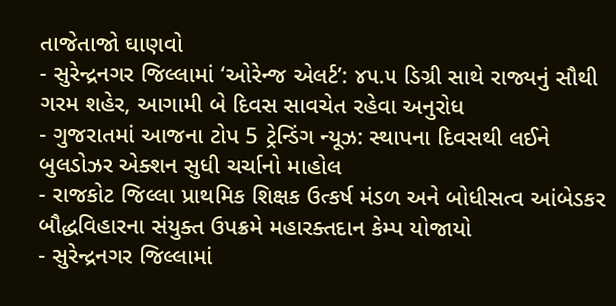તાજેતાજો ઘાણવો
- સુરેન્દ્રનગર જિલ્લામાં ‘ઓરેન્જ એલર્ટ’: ૪૫.૫ ડિગ્રી સાથે રાજ્યનું સૌથી ગરમ શહેર, આગામી બે દિવસ સાવચેત રહેવા અનુરોધ
- ગુજરાતમાં આજના ટોપ 5 ટ્રેન્ડિંગ ન્યૂઝ: સ્થાપના દિવસથી લઈને બુલડોઝર એક્શન સુધી ચર્ચાનો માહોલ
- રાજકોટ જિલ્લા પ્રાથમિક શિક્ષક ઉત્કર્ષ મંડળ અને બોધીસત્વ આંબેડકર બૌદ્ધવિહારના સંયુક્ત ઉપક્રમે મહારક્તદાન કેમ્પ યોજાયો
- સુરેન્દ્રનગર જિલ્લામાં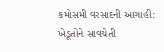કમોસમી વરસાદની આગાહી: ખેડૂતોને સાવચેતી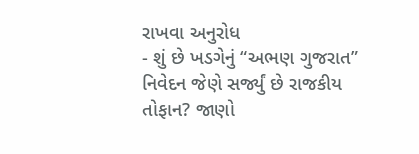રાખવા અનુરોધ
- શું છે ખડગેનું “અભણ ગુજરાત” નિવેદન જેણે સર્જ્યું છે રાજકીય તોફાન? જાણો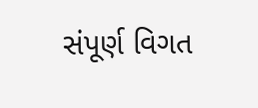સંપૂર્ણ વિગત